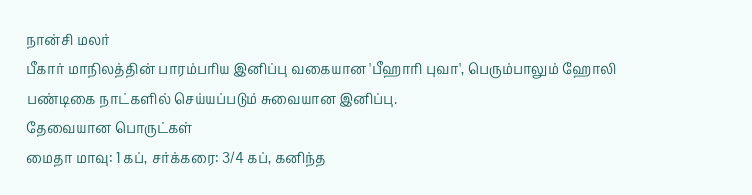நான்சி மலர்
பீகார் மாநிலத்தின் பாரம்பரிய இனிப்பு வகையான 'பீஹாரி புவா', பெரும்பாலும் ஹோலி பண்டிகை நாட்களில் செய்யப்படும் சுவையான இனிப்பு.
தேவையான பொருட்கள்
மைதா மாவு: 1 கப், சர்க்கரை: 3/4 கப், கனிந்த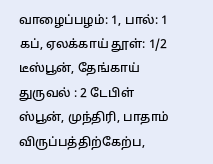வாழைப்பழம்: 1, பால்: 1 கப், ஏலக்காய் தூள்: 1/2 டீஸ்பூன், தேங்காய் துருவல் : 2 டேபிள் ஸ்பூன், முந்திரி, பாதாம் விருப்பத்திற்கேற்ப,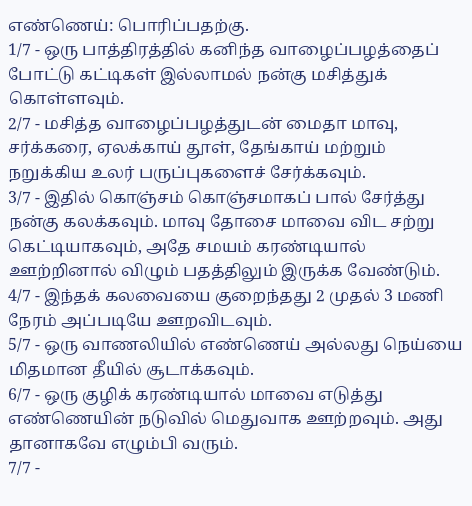எண்ணெய்: பொரிப்பதற்கு.
1/7 - ஒரு பாத்திரத்தில் கனிந்த வாழைப்பழத்தைப் போட்டு கட்டிகள் இல்லாமல் நன்கு மசித்துக் கொள்ளவும்.
2/7 - மசித்த வாழைப்பழத்துடன் மைதா மாவு, சர்க்கரை, ஏலக்காய் தூள், தேங்காய் மற்றும் நறுக்கிய உலர் பருப்புகளைச் சேர்க்கவும்.
3/7 - இதில் கொஞ்சம் கொஞ்சமாகப் பால் சேர்த்து நன்கு கலக்கவும். மாவு தோசை மாவை விட சற்று கெட்டியாகவும், அதே சமயம் கரண்டியால் ஊற்றினால் விழும் பதத்திலும் இருக்க வேண்டும்.
4/7 - இந்தக் கலவையை குறைந்தது 2 முதல் 3 மணி நேரம் அப்படியே ஊறவிடவும்.
5/7 - ஒரு வாணலியில் எண்ணெய் அல்லது நெய்யை மிதமான தீயில் சூடாக்கவும்.
6/7 - ஒரு குழிக் கரண்டியால் மாவை எடுத்து எண்ணெயின் நடுவில் மெதுவாக ஊற்றவும். அது தானாகவே எழும்பி வரும்.
7/7 -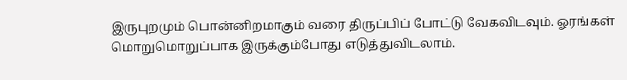இருபுறமும் பொன்னிறமாகும் வரை திருப்பிப் போட்டு வேகவிடவும். ஓரங்கள் மொறுமொறுப்பாக இருக்கும்போது எடுத்துவிடலாம்.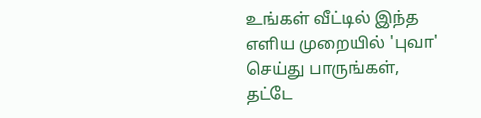உங்கள் வீட்டில் இந்த எளிய முறையில் 'புவா' செய்து பாருங்கள், தட்டே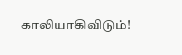காலியாகிவிடும்!